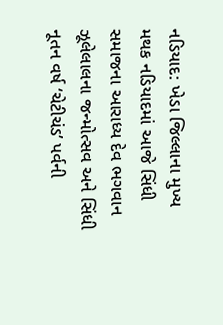નડિયાદ: ખેડા જિલ્લાના મુખ્ય મથક નડિયાદમાં આજે સિંધી સમાજના આરાધ્ય દેવ ભગવાન ઝૂલેલાલના જન્મોત્સવ અને સિંધી નૂતન વર્ષ ‘ચેટીચંડ’ પર્વની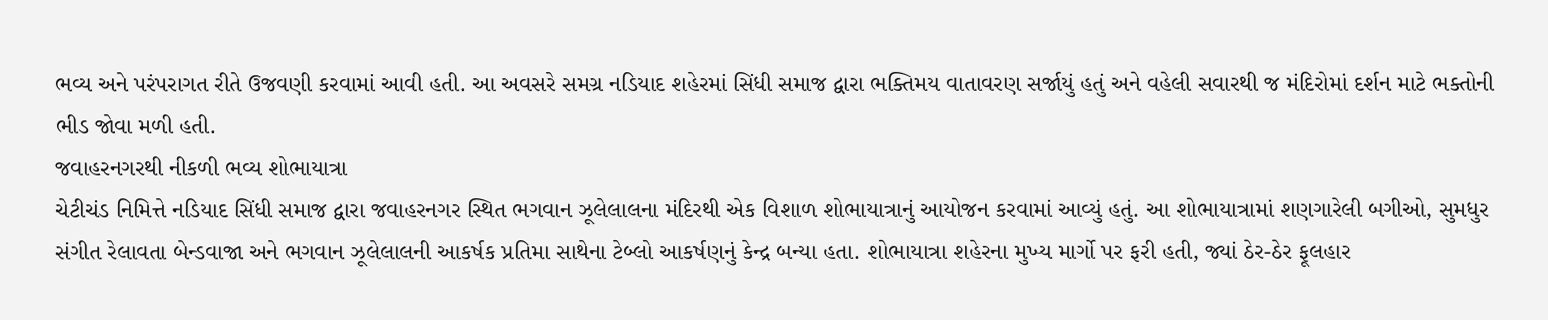ભવ્ય અને પરંપરાગત રીતે ઉજવણી કરવામાં આવી હતી. આ અવસરે સમગ્ર નડિયાદ શહેરમાં સિંધી સમાજ દ્વારા ભક્તિમય વાતાવરણ સર્જાયું હતું અને વહેલી સવારથી જ મંદિરોમાં દર્શન માટે ભક્તોની ભીડ જોવા મળી હતી.
જવાહરનગરથી નીકળી ભવ્ય શોભાયાત્રા
ચેટીચંડ નિમિત્તે નડિયાદ સિંધી સમાજ દ્વારા જવાહરનગર સ્થિત ભગવાન ઝૂલેલાલના મંદિરથી એક વિશાળ શોભાયાત્રાનું આયોજન કરવામાં આવ્યું હતું. આ શોભાયાત્રામાં શણગારેલી બગીઓ, સુમધુર સંગીત રેલાવતા બેન્ડવાજા અને ભગવાન ઝૂલેલાલની આકર્ષક પ્રતિમા સાથેના ટેબ્લો આકર્ષણનું કેન્દ્ર બન્યા હતા. શોભાયાત્રા શહેરના મુખ્ય માર્ગો પર ફરી હતી, જ્યાં ઠેર-ઠેર ફૂલહાર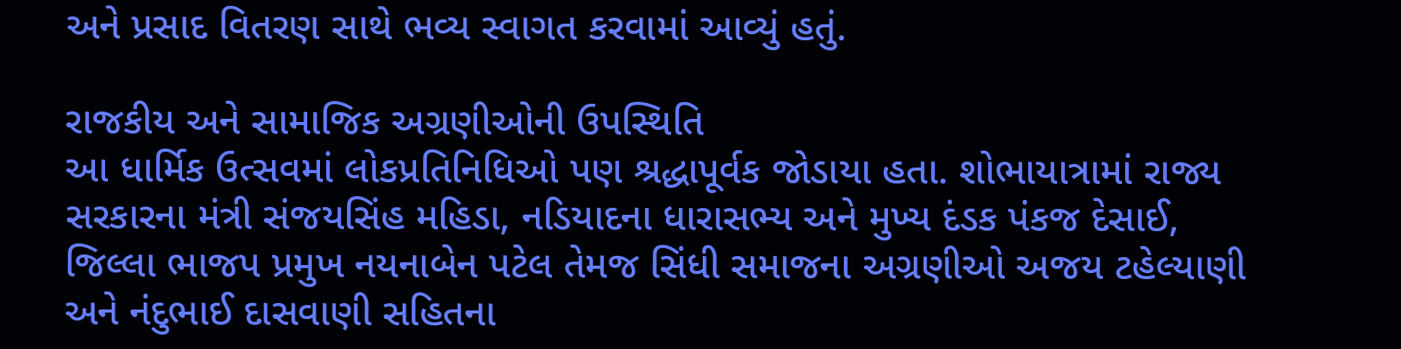અને પ્રસાદ વિતરણ સાથે ભવ્ય સ્વાગત કરવામાં આવ્યું હતું.

રાજકીય અને સામાજિક અગ્રણીઓની ઉપસ્થિતિ
આ ધાર્મિક ઉત્સવમાં લોકપ્રતિનિધિઓ પણ શ્રદ્ધાપૂર્વક જોડાયા હતા. શોભાયાત્રામાં રાજ્ય સરકારના મંત્રી સંજયસિંહ મહિડા, નડિયાદના ધારાસભ્ય અને મુખ્ય દંડક પંકજ દેસાઈ, જિલ્લા ભાજપ પ્રમુખ નયનાબેન પટેલ તેમજ સિંધી સમાજના અગ્રણીઓ અજય ટહેલ્યાણી અને નંદુભાઈ દાસવાણી સહિતના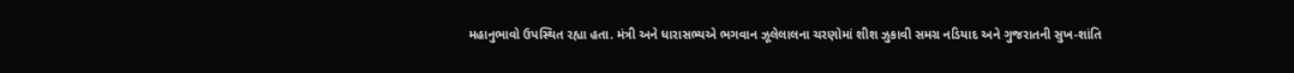મહાનુભાવો ઉપસ્થિત રહ્યા હતા. મંત્રી અને ધારાસભ્યએ ભગવાન ઝૂલેલાલના ચરણોમાં શીશ ઝુકાવી સમગ્ર નડિયાદ અને ગુજરાતની સુખ-શાંતિ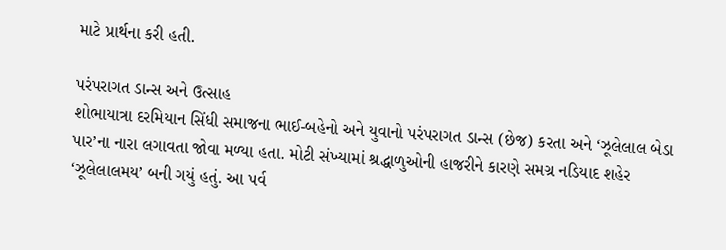માટે પ્રાર્થના કરી હતી.

પરંપરાગત ડાન્સ અને ઉત્સાહ
શોભાયાત્રા દરમિયાન સિંધી સમાજના ભાઈ-બહેનો અને યુવાનો પરંપરાગત ડાન્સ (છેજ) કરતા અને ‘ઝૂલેલાલ બેડા પાર’ના નારા લગાવતા જોવા મળ્યા હતા. મોટી સંખ્યામાં શ્રદ્ધાળુઓની હાજરીને કારણે સમગ્ર નડિયાદ શહેર ‘ઝૂલેલાલમય’ બની ગયું હતું. આ પર્વ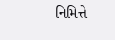નિમિત્તે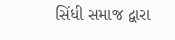સિંધી સમાજ દ્વારા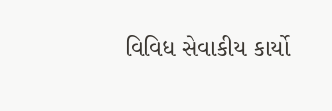વિવિધ સેવાકીય કાર્યો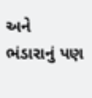અને ભંડારાનું પણ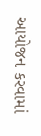આયોજન કરવામાં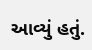આવ્યું હતું.